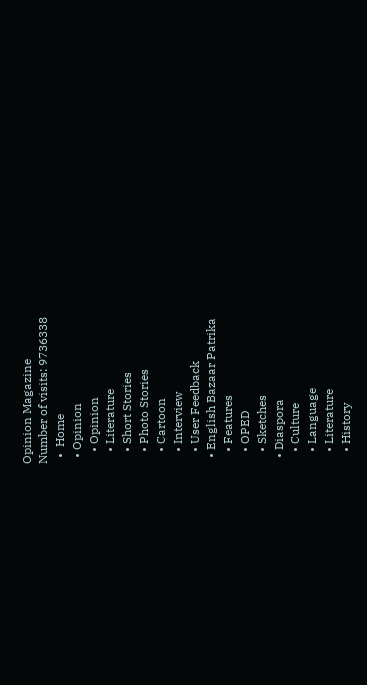Opinion Magazine
Number of visits: 9736338
  •  Home
  • Opinion
    • Opinion
    • Literature
    • Short Stories
    • Photo Stories
    • Cartoon
    • Interview
    • User Feedback
  • English Bazaar Patrika
    • Features
    • OPED
    • Sketches
  • Diaspora
    • Culture
    • Language
    • Literature
    • History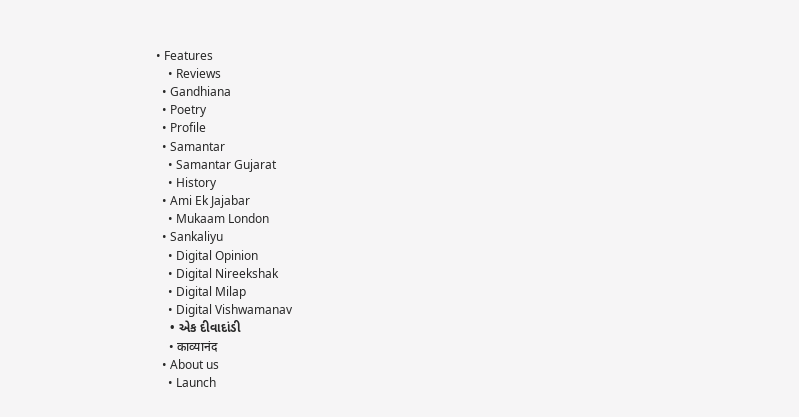• Features
    • Reviews
  • Gandhiana
  • Poetry
  • Profile
  • Samantar
    • Samantar Gujarat
    • History
  • Ami Ek Jajabar
    • Mukaam London
  • Sankaliyu
    • Digital Opinion
    • Digital Nireekshak
    • Digital Milap
    • Digital Vishwamanav
    • એક દીવાદાંડી
    • काव्यानंद
  • About us
    • Launch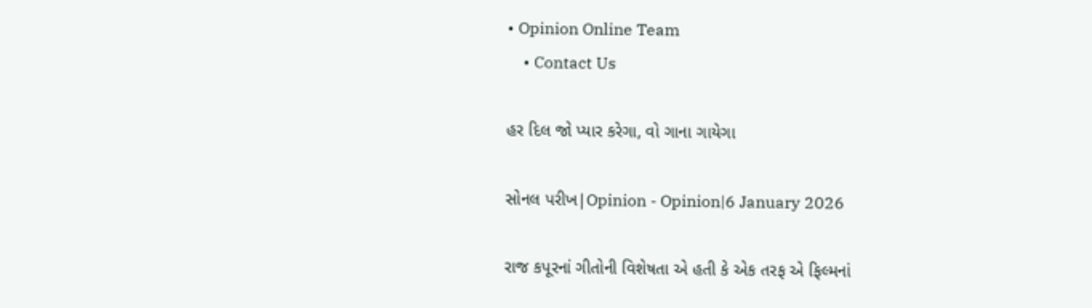• Opinion Online Team
    • Contact Us

હર દિલ જો પ્યાર કરેગા, વો ગાના ગાયેગા

સોનલ પરીખ|Opinion - Opinion|6 January 2026

રાજ કપૂરનાં ગીતોની વિશેષતા એ હતી કે એક તરફ એ ફિલ્મનાં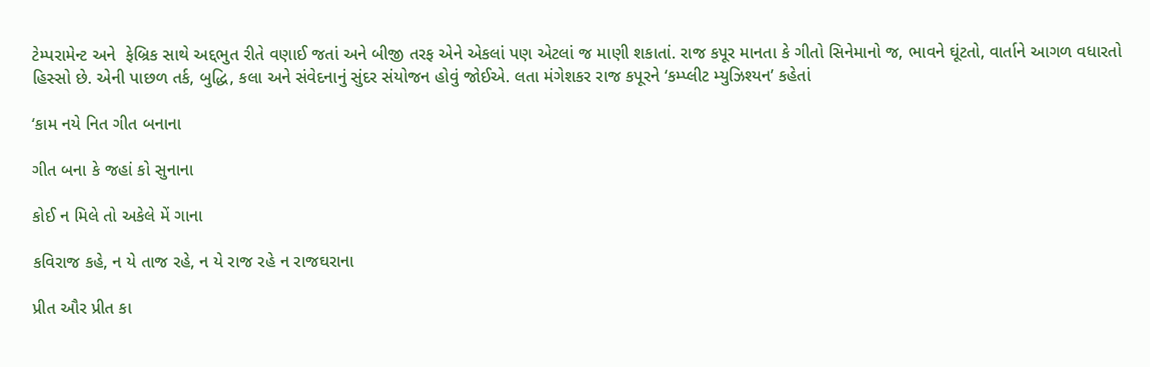ટેમ્પરામેન્ટ અને  ફેબ્રિક સાથે અદ્દભુત રીતે વણાઈ જતાં અને બીજી તરફ એને એકલાં પણ એટલાં જ માણી શકાતાં. રાજ કપૂર માનતા કે ગીતો સિનેમાનો જ, ભાવને ઘૂંટતો, વાર્તાને આગળ વધારતો હિસ્સો છે. એની પાછળ તર્ક, બુદ્ધિ, કલા અને સંવેદનાનું સુંદર સંયોજન હોવું જોઈએ. લતા મંગેશકર રાજ કપૂરને ‘કમ્પ્લીટ મ્યુઝિશ્યન’ કહેતાં

‘કામ નયે નિત ગીત બનાના

ગીત બના કે જહાં કો સુનાના

કોઈ ન મિલે તો અકેલે મેં ગાના

કવિરાજ કહે, ન યે તાજ રહે, ન યે રાજ રહે ન રાજઘરાના

પ્રીત ઔર પ્રીત કા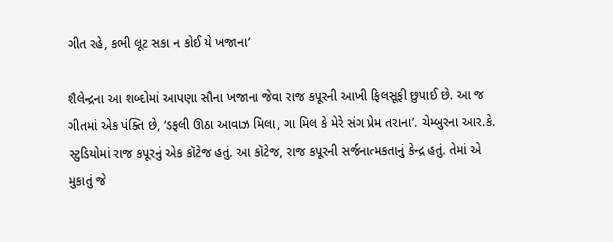ગીત રહે, કભી લૂટ સકા ન કોઈ યે ખજાના’

શૈલેન્દ્રના આ શબ્દોમાં આપણા સૌના ખજાના જેવા રાજ કપૂરની આખી ફિલસૂફી છુપાઈ છે. આ જ ગીતમાં એક પંક્તિ છે, ‘ડફલી ઊઠા આવાઝ મિલા, ગા મિલ કે મેરે સંગ પ્રેમ તરાના’. ચેમ્બુરના આર.કે. સ્ટુડિયોમાં રાજ કપૂરનું એક કૉટેજ હતું. આ કૉટેજ, રાજ કપૂરની સર્જનાત્મકતાનું કેન્દ્ર હતું. તેમાં એ મુકાતું જે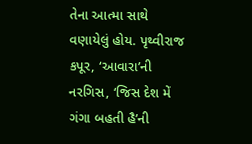તેના આત્મા સાથે વણાયેલું હોય. પૃથ્વીરાજ કપૂર, ‘આવારા’ની નરગિસ, ‘જિસ દેશ મેં ગંગા બહતી હૈ’ની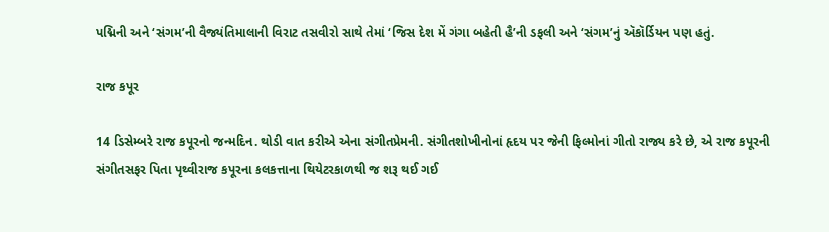પદ્મિની અને ‘સંગમ’ની વૈજ્યંતિમાલાની વિરાટ તસવીરો સાથે તેમાં ‘જિસ દેશ મેં ગંગા બહેતી હૈ’ની ડફલી અને ‘સંગમ’નું ઍકૉર્ડિયન પણ હતું.

રાજ કપૂર

14 ડિસેમ્બરે રાજ કપૂરનો જન્મદિન. થોડી વાત કરીએ એના સંગીતપ્રેમની. સંગીતશોખીનોનાં હૃદય પર જેની ફિલ્મોનાં ગીતો રાજ્ય કરે છે, એ રાજ કપૂરની સંગીતસફર પિતા પૃથ્વીરાજ કપૂરના કલકત્તાના થિયેટરકાળથી જ શરૂ થઈ ગઈ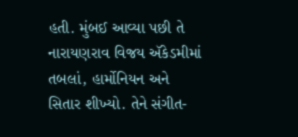હતી. મુંબઈ આવ્યા પછી તે નારાયણરાવ વિજય ઍકેડમીમાં તબલાં, હાર્મોનિયન અને સિતાર શીખ્યો. તેને સંગીત-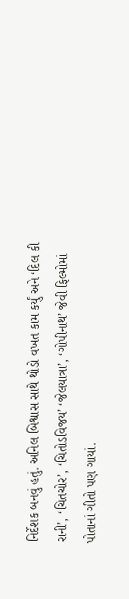નિર્દેશક બનવું હતું. અનિલ બિશ્વાસ સાથે થોડો વખત કામ કર્યું અને ‘દિલ કી રાની’, ‘ચિતચોર’, ‘ચિતોડવિજય’ ‘જેલયાત્રા’, ‘ગોપીનાથ’ જેવી ફિલ્મોમાં પોતાનાં ગીતો પણ ગાયાં.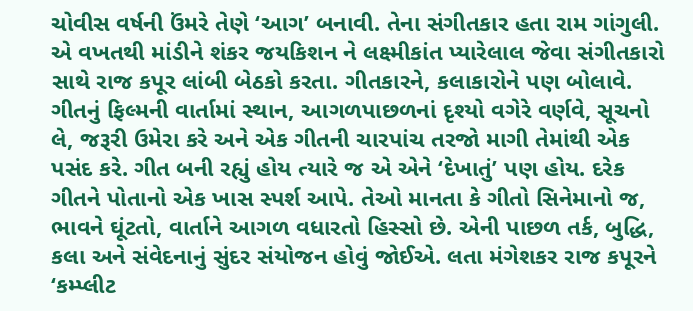ચોવીસ વર્ષની ઉંમરે તેણે ‘આગ’ બનાવી. તેના સંગીતકાર હતા રામ ગાંગુલી. એ વખતથી માંડીને શંકર જયકિશન ને લક્ષ્મીકાંત પ્યારેલાલ જેવા સંગીતકારો સાથે રાજ કપૂર લાંબી બેઠકો કરતા. ગીતકારને, કલાકારોને પણ બોલાવે. ગીતનું ફિલ્મની વાર્તામાં સ્થાન, આગળપાછળનાં દૃશ્યો વગેરે વર્ણવે, સૂચનો લે, જરૂરી ઉમેરા કરે અને એક ગીતની ચારપાંચ તરજો માગી તેમાંથી એક પસંદ કરે. ગીત બની રહ્યું હોય ત્યારે જ એ એને ‘દેખાતું’ પણ હોય. દરેક ગીતને પોતાનો એક ખાસ સ્પર્શ આપે. તેઓ માનતા કે ગીતો સિનેમાનો જ, ભાવને ઘૂંટતો, વાર્તાને આગળ વધારતો હિસ્સો છે. એની પાછળ તર્ક, બુદ્ધિ, કલા અને સંવેદનાનું સુંદર સંયોજન હોવું જોઈએ. લતા મંગેશકર રાજ કપૂરને ‘કમ્પ્લીટ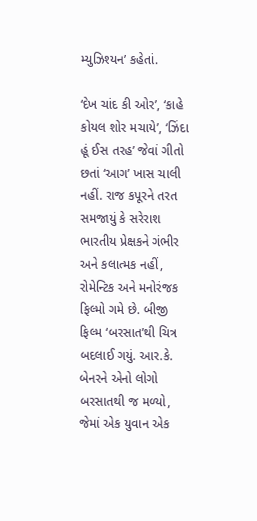મ્યુઝિશ્યન’ કહેતાં.

‘દેખ ચાંદ કી ઓર’, ‘કાહે કોયલ શોર મચાયે’, ‘ઝિંદા હૂં ઈસ તરહ’ જેવાં ગીતો છતાં ‘આગ’ ખાસ ચાલી નહીં. રાજ કપૂરને તરત સમજાયું કે સરેરાશ ભારતીય પ્રેક્ષકને ગંભીર અને કલાત્મક નહીં, રોમેન્ટિક અને મનોરંજક ફિલ્મો ગમે છે. બીજી ફિલ્મ ‘બરસાત’થી ચિત્ર બદલાઈ ગયું. આર.કે. બેનરને એનો લોગો બરસાતથી જ મળ્યો, જેમાં એક યુવાન એક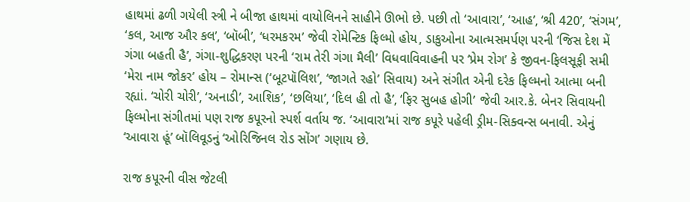હાથમાં ઢળી ગયેલી સ્ત્રી ને બીજા હાથમાં વાયોલિનને સાહીને ઊભો છે. પછી તો ‘આવારા’, ‘આહ’, ‘શ્રી 420’, ‘સંગમ’, ‘કલ, આજ ઔર કલ’, ‘બૉબી’, ‘ધરમકરમ’ જેવી રોમેન્ટિક ફિલ્મો હોય, ડાકુઓના આત્મસમર્પણ પરની ‘જિસ દેશ મેં ગંગા બહતી હૈ’, ગંગા-શુદ્ધિકરણ પરની ‘રામ તેરી ગંગા મૈલી’ વિધવાવિવાહની પર ‘પ્રેમ રોગ’ કે જીવન-ફિલસૂફી સમી ‘મેરા નામ જોકર’ હોય – રોમાન્સ (‘બૂટપૉલિશ’, ‘જાગતે રહો’ સિવાય) અને સંગીત એની દરેક ફિલ્મનો આત્મા બની રહ્યાં. ‘ચોરી ચોરી’, ‘અનાડી’, આશિક’, ‘છલિયા’, ‘દિલ હી તો હૈ’, ‘ફિર સુબહ હોગી’ જેવી આર.કે. બેનર સિવાયની ફિલ્મોના સંગીતમાં પણ રાજ કપૂરનો સ્પર્શ વર્તાય જ. ‘આવારા’માં રાજ કપૂરે પહેલી ડ્રીમ-સિક્વન્સ બનાવી. એનું ‘આવારા હૂં’ બૉલિવૂડનું ‘ઓરિજિનલ રોડ સોંગ’ ગણાય છે.

રાજ કપૂરની વીસ જેટલી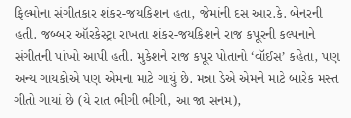ફિલ્મોના સંગીતકાર શંકર-જયકિશન હતા, જેમાંની દસ આર.કે. બેનરની હતી. જબ્બર ઑરકેસ્ટ્રા રાખતા શંકર-જયકિશને રાજ કપૂરની કલ્પનાને સંગીતની પાંખો આપી હતી. મુકેશને રાજ કપૂર પોતાનો ‘વૉઈસ’ કહેતા, પણ અન્ય ગાયકોએ પણ એમના માટે ગાયું છે. મન્ના ડેએ એમને માટે બારેક મસ્ત ગીતો ગાયાં છે (યે રાત ભીગી ભીગી, આ જા સનમ),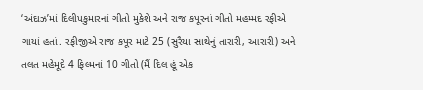‘અંદાઝ’માં દિલીપકુમારનાં ગીતો મુકેશે અને રાજ કપૂરનાં ગીતો મહમ્મદ રફીએ ગાયાં હતાં. રફીજીએ રાજ કપૂર માટે 25 (સુરૈયા સાથેનું તારારી, આરારી) અને તલત મહેમૂદે 4 ફિલ્મનાં 10 ગીતો (મૈં દિલ હૂં એક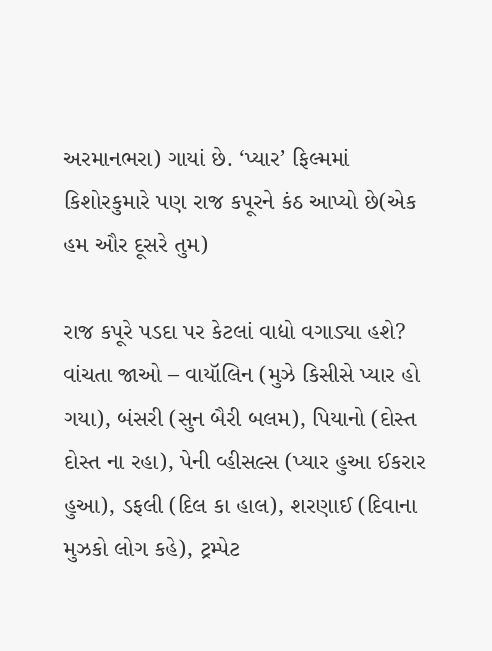અરમાનભરા) ગાયાં છે. ‘પ્યાર’ ફિલ્મમાં કિશોરકુમારે પણ રાજ કપૂરને કંઠ આપ્યો છે(એક હમ ઔર દૂસરે તુમ)

રાજ કપૂરે પડદા પર કેટલાં વાદ્યો વગાડ્યા હશે? વાંચતા જાઓ – વાયૉલિન (મુઝે કિસીસે પ્યાર હો ગયા), બંસરી (સુન બૈરી બલમ), પિયાનો (દોસ્ત દોસ્ત ના રહા), પેની વ્હીસલ્સ (પ્યાર હુઆ ઈકરાર હુઆ), ડફલી (દિલ કા હાલ), શરણાઈ (દિવાના મુઝકો લોગ કહે), ટ્રમ્પેટ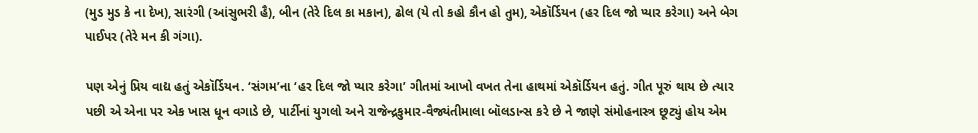(મુડ મુડ કે ના દેખ), સારંગી (આંસુભરી હૈ), બીન (તેરે દિલ કા મકાન), ઢોલ (યે તો કહો કૌન હો તુમ), એકૉર્ડિયન (હર દિલ જો પ્યાર કરેગા) અને બેગ પાઈપર (તેરે મન કી ગંગા).

પણ એનું પ્રિય વાદ્ય હતું એકૉર્ડિયન. ‘સંગમ’ના ‘હર દિલ જો પ્યાર કરેગા’ ગીતમાં આખો વખત તેના હાથમાં એકૉર્ડિયન હતું. ગીત પૂરું થાય છે ત્યાર પછી એ એના પર એક ખાસ ધૂન વગાડે છે, પાર્ટીનાં યુગલો અને રાજેન્દ્રકુમાર-વૈજ્યંતીમાલા બૉલડાન્સ કરે છે ને જાણે સંમોહનાસ્ત્ર છૂટ્યું હોય એમ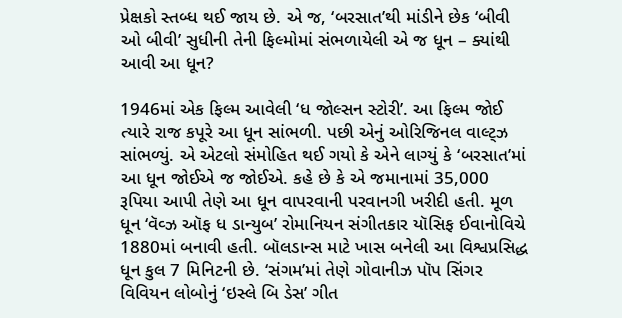પ્રેક્ષકો સ્તબ્ધ થઈ જાય છે. એ જ, ‘બરસાત’થી માંડીને છેક ‘બીવી ઓ બીવી’ સુધીની તેની ફિલ્મોમાં સંભળાયેલી એ જ ધૂન – ક્યાંથી આવી આ ધૂન?

1946માં એક ફિલ્મ આવેલી ‘ધ જોલ્સન સ્ટોરી’. આ ફિલ્મ જોઈ ત્યારે રાજ કપૂરે આ ધૂન સાંભળી. પછી એનું ઓરિજિનલ વાલ્ટ્ઝ સાંભળ્યું. એ એટલો સંમોહિત થઈ ગયો કે એને લાગ્યું કે ‘બરસાત’માં આ ધૂન જોઈએ જ જોઈએ. કહે છે કે એ જમાનામાં 35,000 રૂપિયા આપી તેણે આ ધૂન વાપરવાની પરવાનગી ખરીદી હતી. મૂળ ધૂન ‘વૅવ્ઝ ઑફ ધ ડાન્યુબ’ રોમાનિયન સંગીતકાર યૉસિફ ઈવાનોવિચે 1880માં બનાવી હતી. બૉલડાન્સ માટે ખાસ બનેલી આ વિશ્વપ્રસિદ્ધ ધૂન કુલ 7 મિનિટની છે. ‘સંગમ’માં તેણે ગોવાનીઝ પૉપ સિંગર વિવિયન લોબોનું ‘ઇસ્લે બિ ડેસ’ ગીત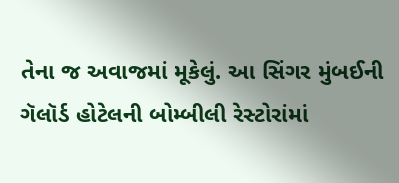તેના જ અવાજમાં મૂકેલું. આ સિંગર મુંબઈની ગૅલૉર્ડ હોટેલની બોમ્બીલી રેસ્ટોરાંમાં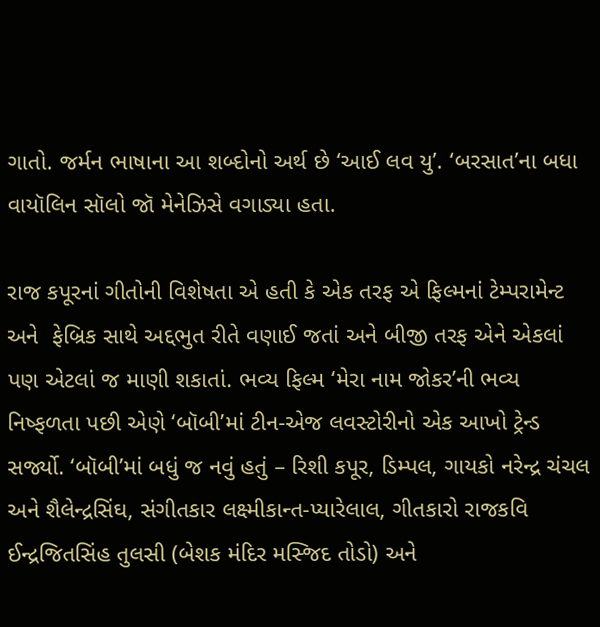ગાતો. જર્મન ભાષાના આ શબ્દોનો અર્થ છે ‘આઈ લવ યુ’. ‘બરસાત’ના બધા વાયૉલિન સૉલો જૉ મેનેઝિસે વગાડ્યા હતા.

રાજ કપૂરનાં ગીતોની વિશેષતા એ હતી કે એક તરફ એ ફિલ્મનાં ટેમ્પરામેન્ટ અને  ફેબ્રિક સાથે અદ્દભુત રીતે વણાઈ જતાં અને બીજી તરફ એને એકલાં પણ એટલાં જ માણી શકાતાં. ભવ્ય ફિલ્મ ‘મેરા નામ જોકર’ની ભવ્ય નિષ્ફળતા પછી એણે ‘બૉબી’માં ટીન-એજ લવસ્ટોરીનો એક આખો ટ્રેન્ડ સર્જ્યો. ‘બૉબી’માં બધું જ નવું હતું – રિશી કપૂર, ડિમ્પલ, ગાયકો નરેન્દ્ર ચંચલ અને શૈલેન્દ્રસિંઘ, સંગીતકાર લક્ષ્મીકાન્ત-પ્યારેલાલ, ગીતકારો રાજકવિ ઈન્દ્રજિતસિંહ તુલસી (બેશક મંદિર મસ્જિદ તોડો) અને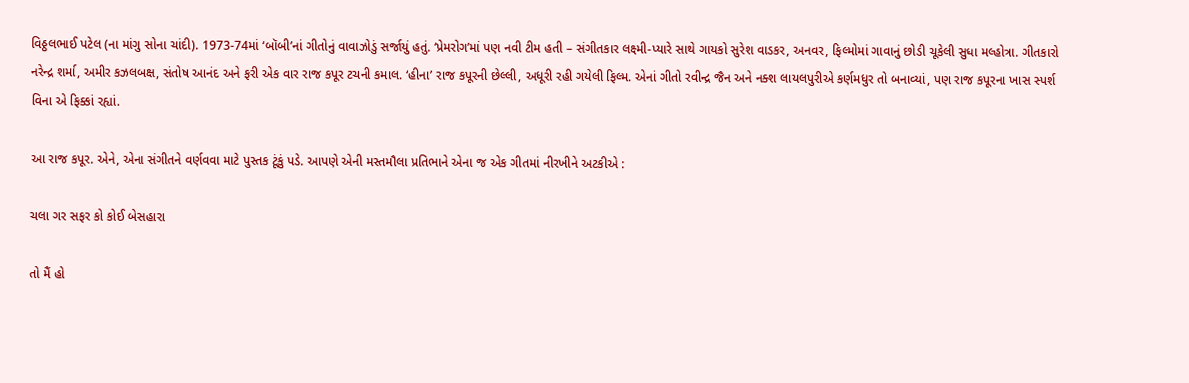વિઠ્ઠલભાઈ પટેલ (ના માંગુ સોના ચાંદી). 1973-74માં ‘બૉબી’નાં ગીતોનું વાવાઝોડું સર્જાયું હતું. ‘પ્રેમરોગ’માં પણ નવી ટીમ હતી – સંગીતકાર લક્ષ્મી-પ્યારે સાથે ગાયકો સુરેશ વાડકર, અનવર, ફિલ્મોમાં ગાવાનું છોડી ચૂકેલી સુધા મલ્હોત્રા. ગીતકારો નરેન્દ્ર શર્મા, અમીર કઝલબક્ષ, સંતોષ આનંદ અને ફરી એક વાર રાજ કપૂર ટચની કમાલ. ‘હીના’ રાજ કપૂરની છેલ્લી, અધૂરી રહી ગયેલી ફિલ્મ. એનાં ગીતો રવીન્દ્ર જૈન અને નક્શ લાયલપુરીએ કર્ણમધુર તો બનાવ્યાં, પણ રાજ કપૂરના ખાસ સ્પર્શ વિના એ ફિક્કાં રહ્યાં.

આ રાજ કપૂર. એને, એના સંગીતને વર્ણવવા માટે પુસ્તક ટૂંકું પડે. આપણે એની મસ્તમૌલા પ્રતિભાને એના જ એક ગીતમાં નીરખીને અટકીએ :

ચલા ગર સફર કો કોઈ બેસહારા

તો મૈં હો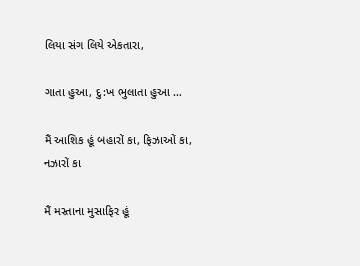લિયા સંગ લિયે એકતારા,

ગાતા હુઆ, દુ:ખ ભુલાતા હુઆ …

મૈં આશિક હૂં બહારોં કા, ફિઝાઓં કા, નઝારોં કા

મૈં મસ્તાના મુસાફિર હૂં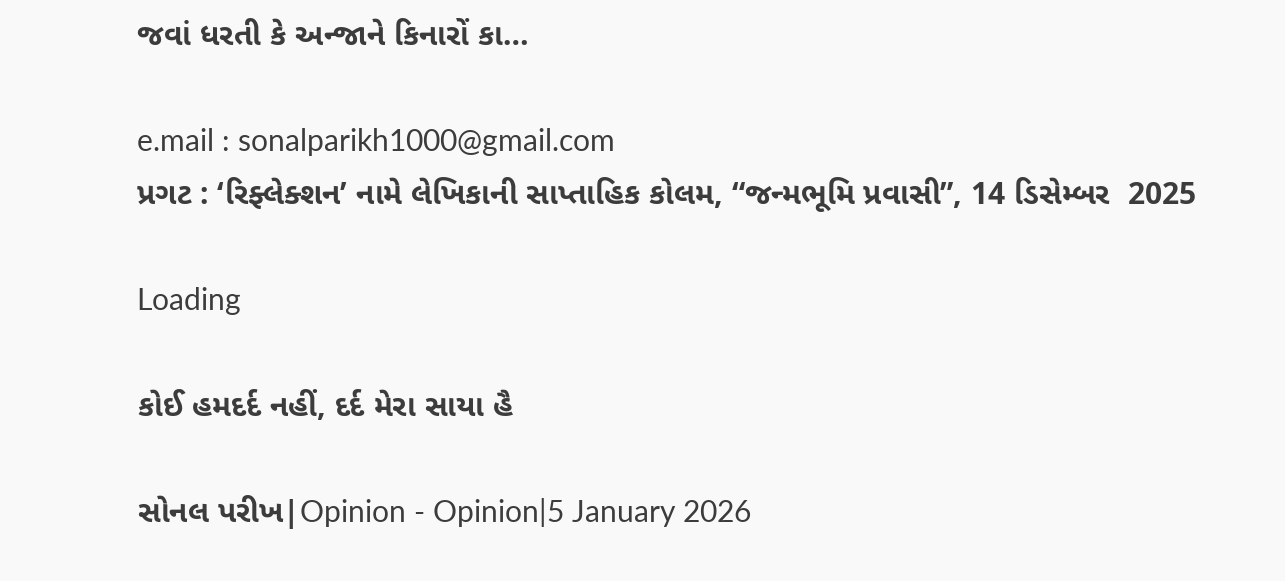જવાં ધરતી કે અન્જાને કિનારોં કા…

e.mail : sonalparikh1000@gmail.com
પ્રગટ : ‘રિફ્લેક્શન’ નામે લેખિકાની સાપ્તાહિક કોલમ, “જન્મભૂમિ પ્રવાસી”, 14 ડિસેમ્બર  2025

Loading

કોઈ હમદર્દ નહીં, દર્દ મેરા સાયા હૈ

સોનલ પરીખ|Opinion - Opinion|5 January 2026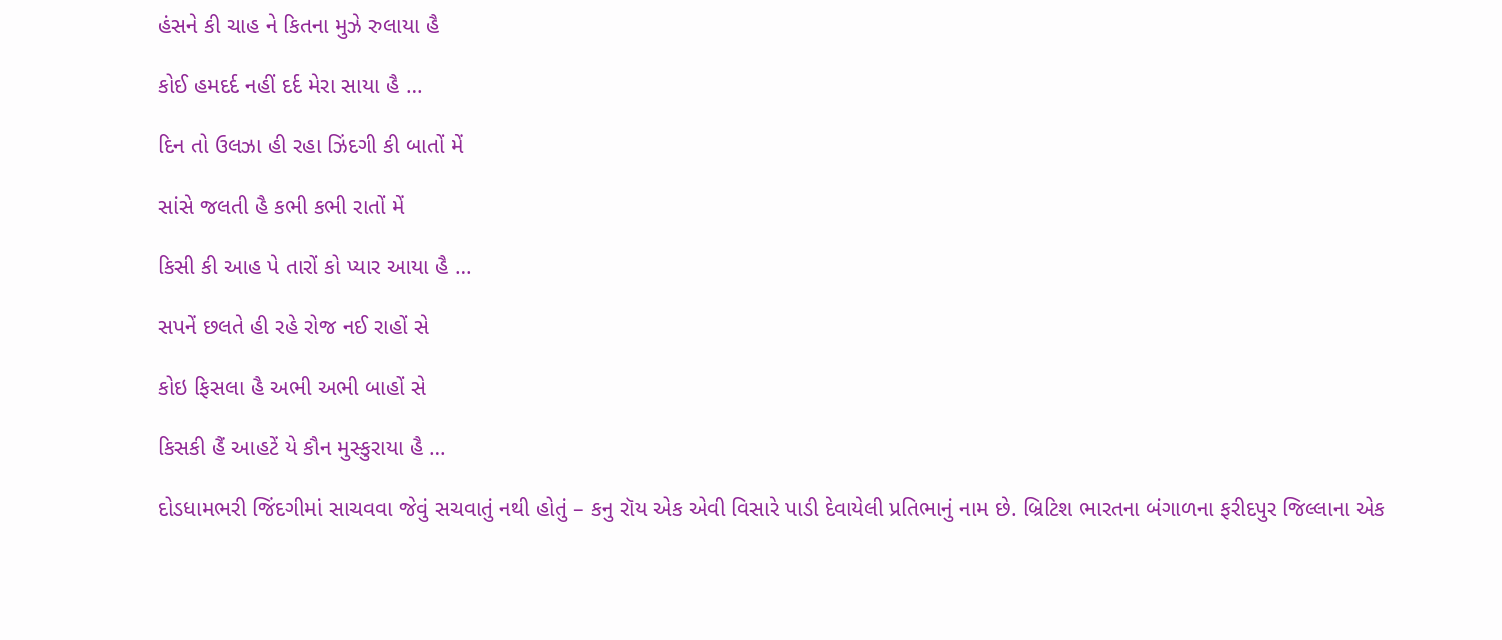હંસને કી ચાહ ને કિતના મુઝે રુલાયા હૈ

કોઈ હમદર્દ નહીં દર્દ મેરા સાયા હૈ …

દિન તો ઉલઝા હી રહા ઝિંદગી કી બાતોં મેં

સાંસે જલતી હૈ કભી કભી રાતોં મેં

કિસી કી આહ પે તારોં કો પ્યાર આયા હૈ …

સપનેં છલતે હી રહે રોજ નઈ રાહોં સે

કોઇ ફિસલા હૈ અભી અભી બાહોં સે

કિસકી હૈં આહટેં યે કૌન મુસ્કુરાયા હૈ …

દોડધામભરી જિંદગીમાં સાચવવા જેવું સચવાતું નથી હોતું – કનુ રૉય એક એવી વિસારે પાડી દેવાયેલી પ્રતિભાનું નામ છે. બ્રિટિશ ભારતના બંગાળના ફરીદપુર જિલ્લાના એક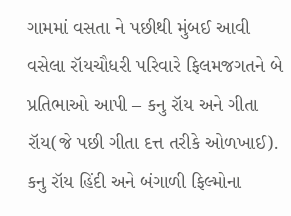ગામમાં વસતા ને પછીથી મુંબઈ આવી વસેલા રૉયચૌધરી પરિવારે ફિલમજગતને બે પ્રતિભાઓ આપી – કનુ રૉય અને ગીતા રૉય(જે પછી ગીતા દત્ત તરીકે ઓળખાઈ). કનુ રૉય હિંદી અને બંગાળી ફિલ્મોના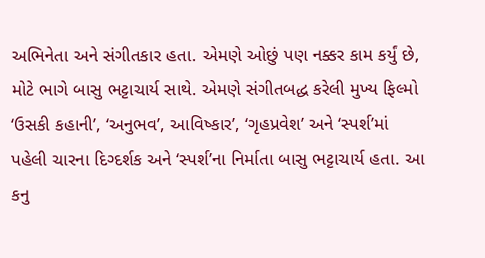અભિનેતા અને સંગીતકાર હતા. એમણે ઓછું પણ નક્કર કામ કર્યું છે, મોટે ભાગે બાસુ ભટ્ટાચાર્ય સાથે. એમણે સંગીતબદ્ધ કરેલી મુખ્ય ફિલ્મો ‘ઉસકી કહાની’, ‘અનુભવ’, આવિષ્કાર’, ‘ગૃહપ્રવેશ’ અને ‘સ્પર્શ’માં પહેલી ચારના દિગ્દર્શક અને ‘સ્પર્શ’ના નિર્માતા બાસુ ભટ્ટાચાર્ય હતા. આ કનુ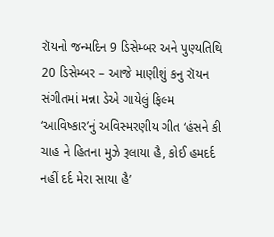રૉયનો જન્મદિન 9 ડિસેમ્બર અને પુણ્યતિથિ 20 ડિસેમ્બર – આજે માણીશું કનુ રૉયન સંગીતમાં મન્ના ડેએ ગાયેલું ફિલ્મ ‘આવિષ્કાર’નું અવિસ્મરણીય ગીત ‘હંસને કી ચાહ ને હિતના મુઝે રૂલાયા હૈ, કોઈ હમદર્દ નહીં દર્દ મેરા સાયા હૈ’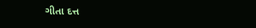ગીતા દત્ત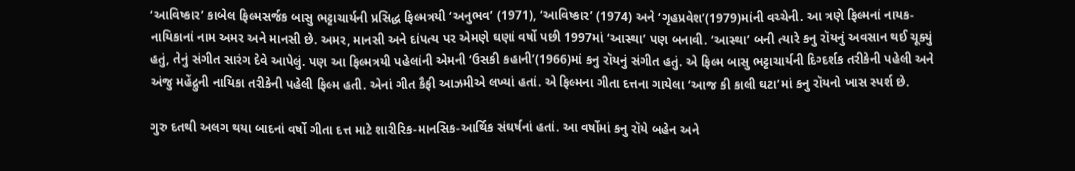‘આવિષ્કાર’ કાબેલ ફિલ્મસર્જક બાસુ ભટ્ટાચાર્યની પ્રસિદ્ધ ફિલ્મત્રયી ‘અનુભવ’ (1971), ‘આવિષ્કાર’ (1974) અને ‘ગૃહપ્રવેશ’(1979)માંની વચ્ચેની. આ ત્રણે ફિલ્મનાં નાયક-નાયિકાનાં નામ અમર અને માનસી છે. અમર, માનસી અને દાંપત્ય પર એમણે ઘણાં વર્ષો પછી 1997માં ‘આસ્થા’ પણ બનાવી. ‘આસ્થા’ બની ત્યારે કનુ રૉયનું અવસાન થઈ ચૂક્યું હતું, તેનું સંગીત સારંગ દેવે આપેલું. પણ આ ફિલ્મત્રયી પહેલાંની એમની ‘ઉસકી કહાની’(1966)માં કનુ રૉયનું સંગીત હતું. એ ફિલ્મ બાસુ ભટ્ટાચાર્યની દિગ્દર્શક તરીકેની પહેલી અને અંજુ મહેંદ્રુની નાયિકા તરીકેની પહેલી ફિલ્મ હતી. એનાં ગીત કૈફી આઝમીએ લખ્યાં હતાં. એ ફિલ્મના ગીતા દત્તના ગાયેલા ‘આજ કી કાલી ઘટા’માં કનુ રૉયનો ખાસ સ્પર્શ છે.

ગુરુ દતથી અલગ થયા બાદનાં વર્ષો ગીતા દત્ત માટે શારીરિક-માનસિક-આર્થિક સંઘર્ષનાં હતાં. આ વર્ષોમાં કનુ રૉયે બહેન અને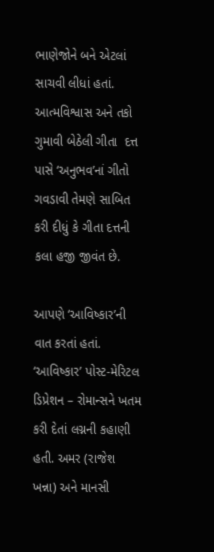ભાણેજોને બને એટલાં સાચવી લીધાં હતાં. આત્મવિશ્વાસ અને તકો ગુમાવી બેઠેલી ગીતા  દત્ત પાસે ‘અનુભવ’નાં ગીતો ગવડાવી તેમણે સાબિત કરી દીધું કે ગીતા દત્તની કલા હજી જીવંત છે.

આપણે ‘આવિષ્કાર’ની વાત કરતાં હતાં. ‘આવિષ્કાર’ પોસ્ટ-મેરિટલ ડિપ્રેશન – રોમાન્સને ખતમ કરી દેતાં લગ્નની કહાણી હતી. અમર (રાજેશ ખન્ના) અને માનસી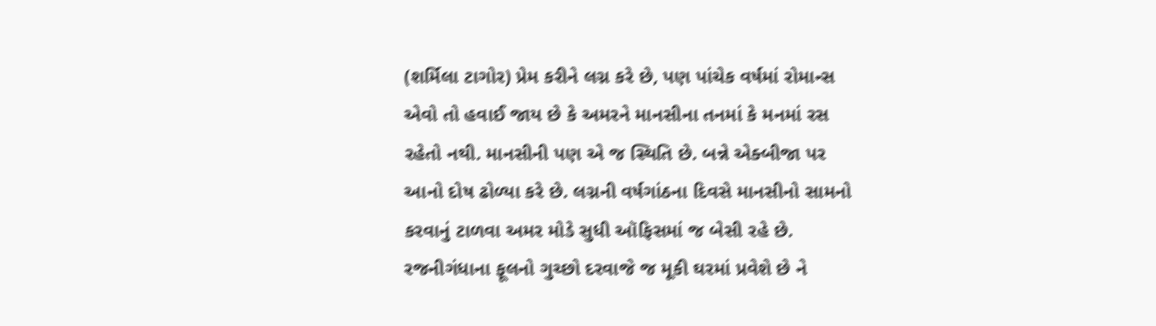(શર્મિલા ટાગોર) પ્રેમ કરીને લગ્ન કરે છે, પણ પાંચેક વર્ષમાં રોમાન્સ એવો તો હવાઈ જાય છે કે અમરને માનસીના તનમાં કે મનમાં રસ રહેતો નથી. માનસીની પણ એ જ સ્થિતિ છે. બન્ને એક્બીજા પર આનો દોષ ઢોળ્યા કરે છે. લગ્નની વર્ષગાંઠના દિવસે માનસીનો સામનો કરવાનું ટાળવા અમર મોડે સુધી ઑફિસમાં જ બેસી રહે છે. રજનીગંધાના ફૂલનો ગુચ્છો દરવાજે જ મૂકી ઘરમાં પ્રવેશે છે ને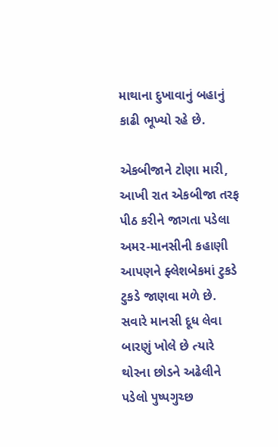માથાના દુખાવાનું બહાનું કાઢી ભૂખ્યો રહે છે.

એકબીજાને ટોણા મારી, આખી રાત એકબીજા તરફ પીઠ કરીને જાગતા પડેલા અમર-માનસીની કહાણી આપણને ફ્લેશબેકમાં ટુકડે ટુકડે જાણવા મળે છે. સવારે માનસી દૂધ લેવા બારણું ખોલે છે ત્યારે થોરના છોડને અઢેલીને પડેલો પુષ્પગુચ્છ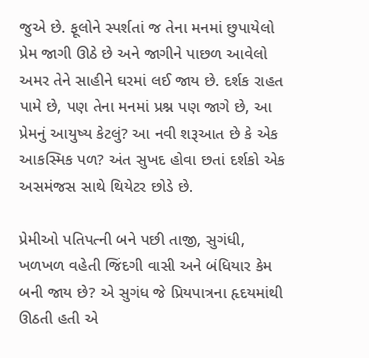જુએ છે. ફૂલોને સ્પર્શતાં જ તેના મનમાં છુપાયેલો પ્રેમ જાગી ઊઠે છે અને જાગીને પાછળ આવેલો અમર તેને સાહીને ઘરમાં લઈ જાય છે. દર્શક રાહત પામે છે, પણ તેના મનમાં પ્રશ્ન પણ જાગે છે, આ પ્રેમનું આયુષ્ય કેટલું? આ નવી શરૂઆત છે કે એક આકસ્મિક પળ? અંત સુખદ હોવા છતાં દર્શકો એક અસમંજસ સાથે થિયેટર છોડે છે.

પ્રેમીઓ પતિપત્ની બને પછી તાજી, સુગંધી, ખળખળ વહેતી જિંદગી વાસી અને બંધિયાર કેમ બની જાય છે? એ સુગંધ જે પ્રિયપાત્રના હૃદયમાંથી ઊઠતી હતી એ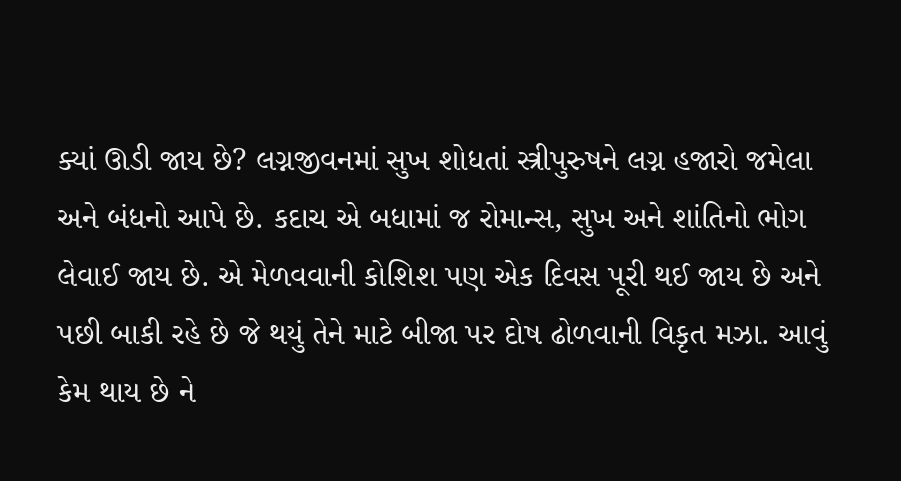ક્યાં ઊડી જાય છે? લગ્નજીવનમાં સુખ શોધતાં સ્ત્રીપુરુષને લગ્ન હજારો જમેલા અને બંધનો આપે છે. કદાચ એ બધામાં જ રોમાન્સ, સુખ અને શાંતિનો ભોગ લેવાઈ જાય છે. એ મેળવવાની કોશિશ પણ એક દિવસ પૂરી થઈ જાય છે અને પછી બાકી રહે છે જે થયું તેને માટે બીજા પર દોષ ઢોળવાની વિકૃત મઝા. આવું કેમ થાય છે ને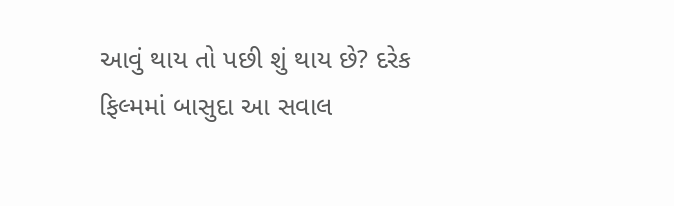આવું થાય તો પછી શું થાય છે? દરેક ફિલ્મમાં બાસુદા આ સવાલ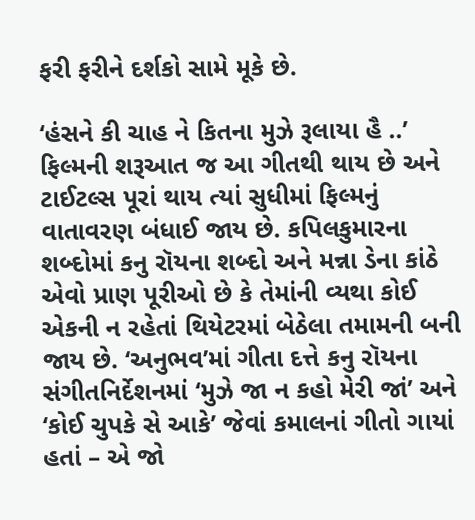ફરી ફરીને દર્શકો સામે મૂકે છે.

‘હંસને કી ચાહ ને કિતના મુઝે રૂલાયા હૈ ..’ ફિલ્મની શરૂઆત જ આ ગીતથી થાય છે અને ટાઈટલ્સ પૂરાં થાય ત્યાં સુધીમાં ફિલ્મનું વાતાવરણ બંધાઈ જાય છે. કપિલકુમારના શબ્દોમાં કનુ રૉયના શબ્દો અને મન્ના ડેના કાંઠે એવો પ્રાણ પૂરીઓ છે કે તેમાંની વ્યથા કોઈ એકની ન રહેતાં થિયેટરમાં બેઠેલા તમામની બની જાય છે. ‘અનુભવ’માં ગીતા દત્તે કનુ રૉયના સંગીતનિર્દેશનમાં ‘મુઝે જા ન કહો મેરી જાં’ અને ‘કોઈ ચુપકે સે આકે’ જેવાં કમાલનાં ગીતો ગાયાં હતાં – એ જો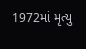1972માં મૃત્યુ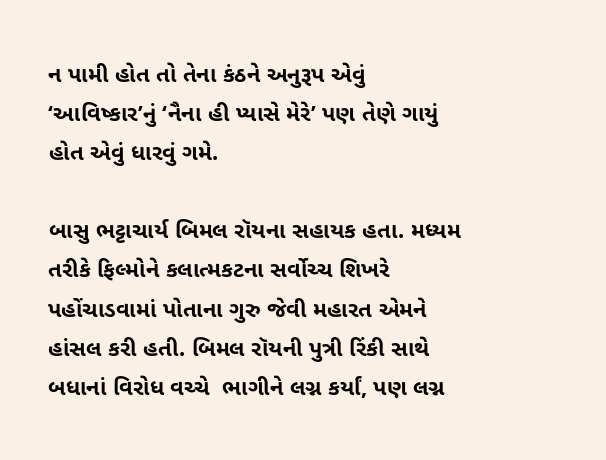ન પામી હોત તો તેના કંઠને અનુરૂપ એવું ‘આવિષ્કાર’નું ‘નૈના હી પ્યાસે મેરે’ પણ તેણે ગાયું હોત એવું ધારવું ગમે.

બાસુ ભટ્ટાચાર્ય બિમલ રૉયના સહાયક હતા. મધ્યમ તરીકે ફિલ્મોને કલાત્મકટના સર્વોચ્ચ શિખરે પહોંચાડવામાં પોતાના ગુરુ જેવી મહારત એમને હાંસલ કરી હતી. બિમલ રૉયની પુત્રી રિંકી સાથે બધાનાં વિરોધ વચ્ચે  ભાગીને લગ્ન કર્યાં, પણ લગ્ન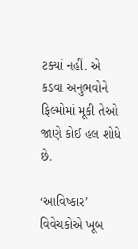ટક્યાં નહીં. એ કડવા અનુભવોને ફિલ્મોમાં મૂકી તેઓ જાણે કોઈ હલ શોધે છે.

‘આવિષ્કાર’ વિવેચકોએ ખૂબ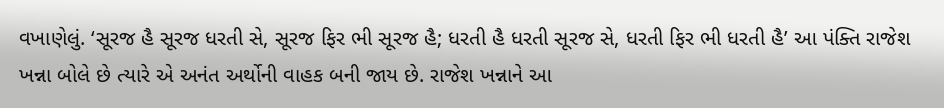વખાણેલું. ‘સૂરજ હૈ સૂરજ ધરતી સે, સૂરજ ફિર ભી સૂરજ હૈ; ધરતી હૈ ધરતી સૂરજ સે, ધરતી ફિર ભી ધરતી હૈ’ આ પંક્તિ રાજેશ ખન્ના બોલે છે ત્યારે એ અનંત અર્થોની વાહક બની જાય છે. રાજેશ ખન્નાને આ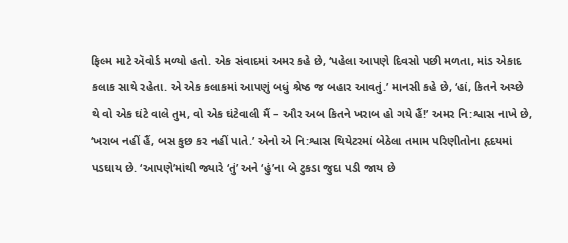ફિલ્મ માટે ઍવોર્ડ મળ્યો હતો. એક સંવાદમાં અમર કહે છે, ‘પહેલા આપણે દિવસો પછી મળતા, માંડ એકાદ કલાક સાથે રહેતા. એ એક કલાકમાં આપણું બધું શ્રેષ્ઠ જ બહાર આવતું.’ માનસી કહે છે, ‘હાં, કિતને અચ્છે થે વો એક ઘંટે વાલે તુમ, વો એક ઘંટેવાલી મૈં – ઔર અબ કિતને ખરાબ હો ગયે હૈં!’ અમર નિ:શ્વાસ નાખે છે, ‘ખરાબ નહીં હૈં, બસ કુછ કર નહીં પાતે.’ એનો એ નિ:શ્વાસ થિયેટરમાં બેઠેલા તમામ પરિણીતોના હૃદયમાં પડઘાય છે. ‘આપણે’માંથી જ્યારે ‘તું’ અને ‘હું’ના બે ટુકડા જુદા પડી જાય છે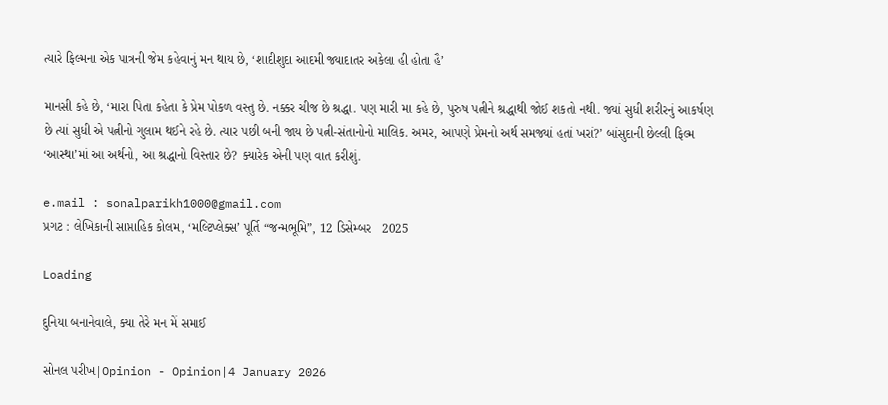ત્યારે ફિલ્મના એક પાત્રની જેમ કહેવાનું મન થાય છે, ‘શાદીશુદા આદમી જ્યાદાતર અકેલા હી હોતા હૈ’

માનસી કહે છે, ‘મારા પિતા કહેતા કે પ્રેમ પોકળ વસ્તુ છે. નક્કર ચીજ છે શ્રદ્ધા. પણ મારી મા કહે છે, પુરુષ પત્નીને શ્રદ્ધાથી જોઈ શકતો નથી. જ્યાં સુધી શરીરનું આકર્ષણ છે ત્યાં સુધી એ પત્નીનો ગુલામ થઈને રહે છે. ત્યાર પછી બની જાય છે પત્ની-સંતાનોનો માલિક. અમર, આપણે પ્રેમનો અર્થ સમજ્યાં હતાં ખરાં?’ બાંસુદાની છેલ્લી ફિલ્મ ‘આસ્થા’માં આ અર્થનો, આ શ્રદ્ધાનો વિસ્તાર છે? ક્યારેક એની પણ વાત કરીશું.

e.mail : sonalparikh1000@gmail.com
પ્રગટ : લેખિકાની સાપ્તાહિક કોલમ, ‘મલ્ટિપ્લેક્સ’ પૂર્તિ “જન્મભૂમિ”, 12 ડિસેમ્બર   2025

Loading

દુનિયા બનાનેવાલે, ક્યા તેરે મન મેં સમાઈ

સોનલ પરીખ|Opinion - Opinion|4 January 2026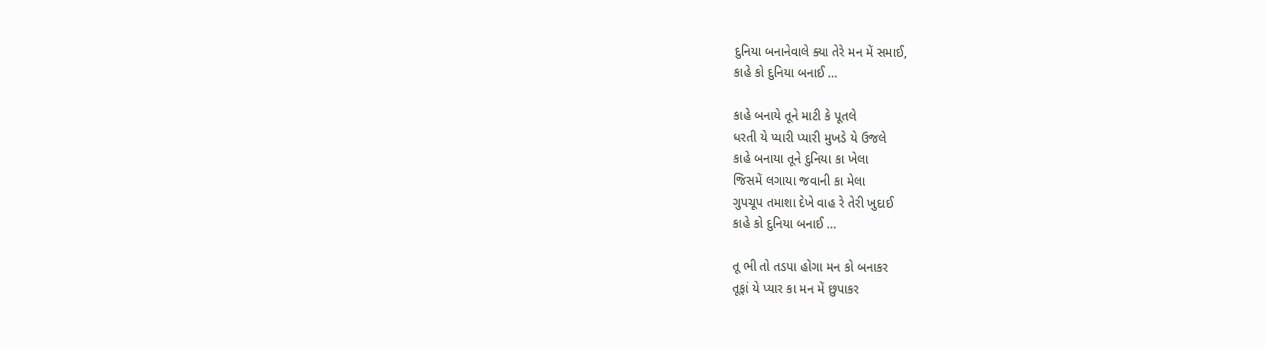દુનિયા બનાનેવાલે ક્યા તેરે મન મેં સમાઈ,
કાહે કો દુનિયા બનાઈ …

કાહે બનાયે તૂને માટી કે પૂતલે
ધરતી યે પ્યારી પ્યારી મુખડે યે ઉજલે
કાહે બનાયા તૂને દુનિયા કા ખેલા
જિસમેં લગાયા જવાની કા મેલા
ગુપચૂપ તમાશા દેખે વાહ રે તેરી ખુદાઈ
કાહે કો દુનિયા બનાઈ …

તૂ ભી તો તડપા હોગા મન કો બનાકર
તૂફાં યે પ્યાર કા મન મેં છુપાકર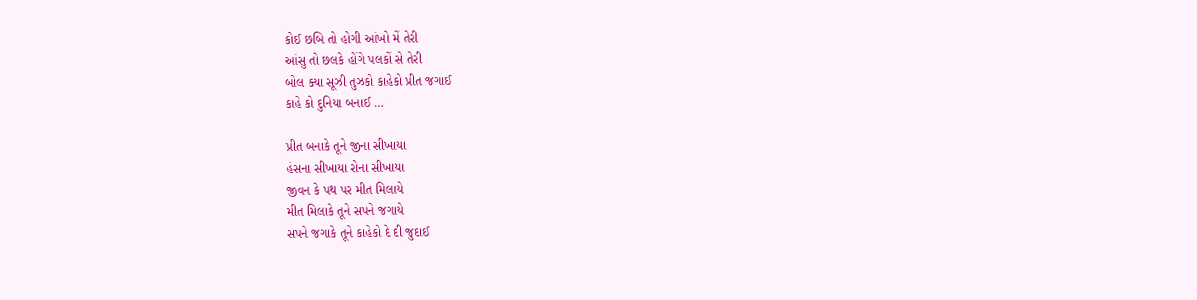કોઈ છબિ તો હોગી આંખો મેં તેરી
આંસુ તો છલકે હોંગે પલકોં સે તેરી
બોલ ક્યા સૂઝી તુઝકો કાહેકો પ્રીત જગાઈ
કાહે કો દુનિયા બનાઈ …

પ્રીત બનાકે તૂને જીના સીખાયા
હંસના સીખાયા રોના સીખાયા
જીવન કે પથ પર મીત મિલાયે
મીત મિલાકે તૂને સપને જગાયે
સપને જગાકે તૂને કાહેકો દે દી જુદાઈ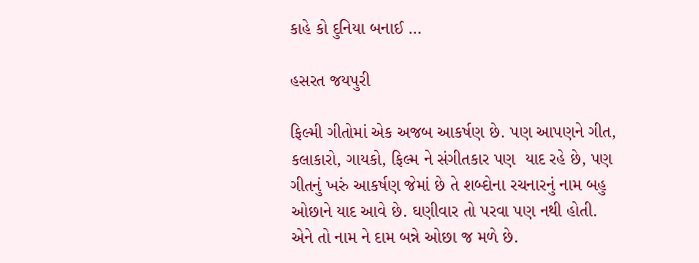કાહે કો દુનિયા બનાઈ …

હસરત જયપુરી

ફિલ્મી ગીતોમાં એક અજબ આકર્ષણ છે. પણ આપણને ગીત, કલાકારો, ગાયકો, ફિલ્મ ને સંગીતકાર પણ  યાદ રહે છે, પણ ગીતનું ખરું આકર્ષણ જેમાં છે તે શબ્દોના રચનારનું નામ બહુ ઓછાને યાદ આવે છે. ઘણીવાર તો પરવા પણ નથી હોતી. એને તો નામ ને દામ બન્ને ઓછા જ મળે છે.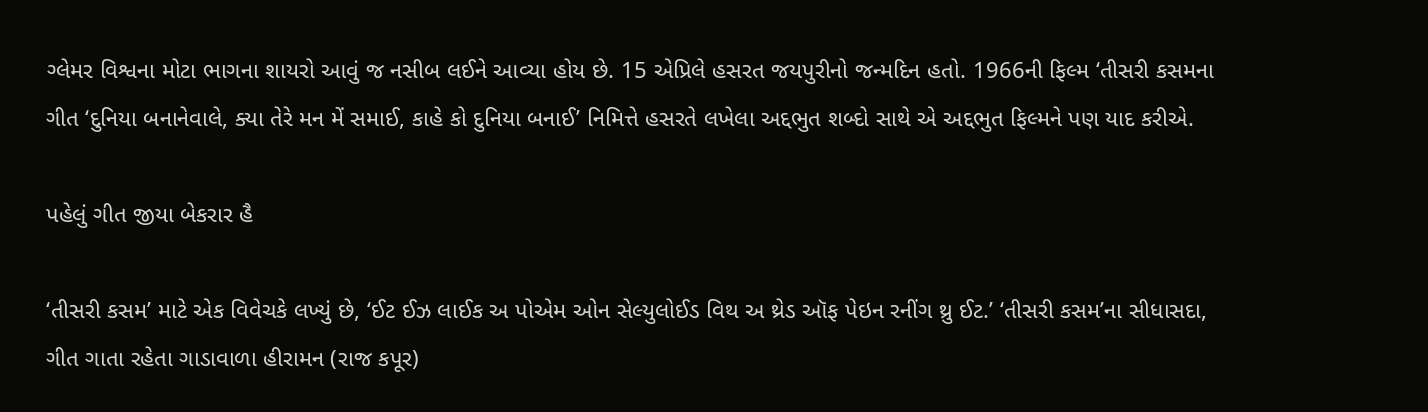ગ્લેમર વિશ્વના મોટા ભાગના શાયરો આવું જ નસીબ લઈને આવ્યા હોય છે. 15 એપ્રિલે હસરત જયપુરીનો જન્મદિન હતો. 1966ની ફિલ્મ ‘તીસરી કસમના ગીત ‘દુનિયા બનાનેવાલે, ક્યા તેરે મન મેં સમાઈ, કાહે કો દુનિયા બનાઈ’ નિમિત્તે હસરતે લખેલા અદ્દભુત શબ્દો સાથે એ અદ્દભુત ફિલ્મને પણ યાદ કરીએ.

પહેલું ગીત જીયા બેકરાર હૈ

‘તીસરી કસમ’ માટે એક વિવેચકે લખ્યું છે, ‘ઈટ ઈઝ લાઈક અ પોએમ ઓન સેલ્યુલોઈડ વિથ અ થ્રેડ ઑફ પેઇન રનીંગ થ્રુ ઈટ.’ ‘તીસરી કસમ’ના સીધાસદા, ગીત ગાતા રહેતા ગાડાવાળા હીરામન (રાજ કપૂર)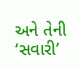અને તેની ‘સવારી’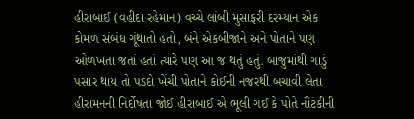હીરાબાઈ (વહીદા રહેમાન) વચ્ચે લાંબી મુસાફરી દરમ્યાન એક કોમળ સંબંધ ગૂંથાતો હતો, બંને એકબીજાને અને પોતાને પણ ઓળખતા જતાં હતાં ત્યારે પણ આ જ થતું હતું. બાજુમાંથી ગાડું પસાર થાય તો પડદો ખેંચી પોતાને કોઈની નજરથી બચાવી લેતા હીરામનની નિર્દોષતા જોઈ હીરાબાઈ એ ભૂલી ગઈ કે પોતે નૌટંકીની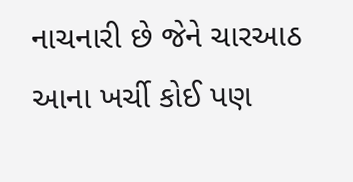નાચનારી છે જેને ચારઆઠ આના ખર્ચી કોઈ પણ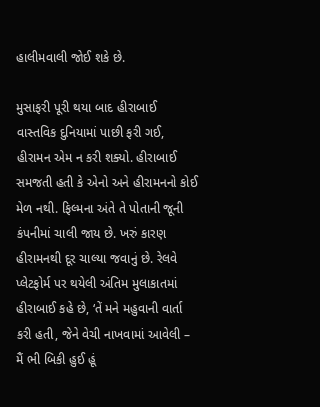હાલીમવાલી જોઈ શકે છે.

મુસાફરી પૂરી થયા બાદ હીરાબાઈ વાસ્તવિક દુનિયામાં પાછી ફરી ગઈ, હીરામન એમ ન કરી શક્યો. હીરાબાઈ સમજતી હતી કે એનો અને હીરામનનો કોઈ મેળ નથી. ફિલ્મના અંતે તે પોતાની જૂની કંપનીમાં ચાલી જાય છે. ખરું કારણ હીરામનથી દૂર ચાલ્યા જવાનું છે. રેલવે પ્લેટફોર્મ પર થયેલી અંતિમ મુલાકાતમાં હીરાબાઈ કહે છે, ‘તેં મને મહુવાની વાર્તા કરી હતી, જેને વેચી નાખવામાં આવેલી – મૈં ભી બિકી હુઈ હૂં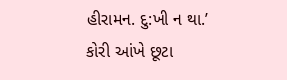હીરામન. દુ:ખી ન થા.’ કોરી આંખે છૂટા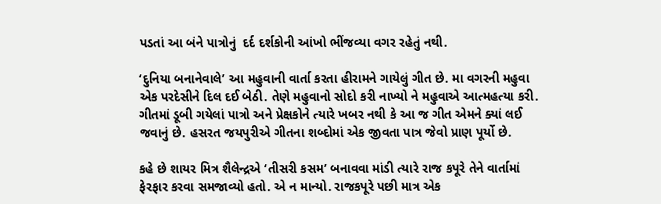પડતાં આ બંને પાત્રોનું  દર્દ દર્શકોની આંખો ભીંજવ્યા વગર રહેતું નથી.

‘દુનિયા બનાનેવાલે’ આ મહુવાની વાર્તા કરતા હીરામને ગાયેલું ગીત છે. મા વગરની મહુવા એક પરદેસીને દિલ દઈ બેઠી. તેણે મહુવાનો સોદો કરી નાખ્યો ને મહુવાએ આત્મહત્યા કરી. ગીતમાં ડૂબી ગયેલાં પાત્રો અને પ્રેક્ષકોને ત્યારે ખબર નથી કે આ જ ગીત એમને ક્યાં લઈ જવાનું છે. હસરત જયપુરીએ ગીતના શબ્દોમાં એક જીવતા પાત્ર જેવો પ્રાણ પૂર્યો છે.

કહે છે શાયર મિત્ર શૈલેન્દ્રએ ‘તીસરી કસમ’ બનાવવા માંડી ત્યારે રાજ કપૂરે તેને વાર્તામાં ફેરફાર કરવા સમજાવ્યો હતો. એ ન માન્યો. રાજકપૂરે પછી માત્ર એક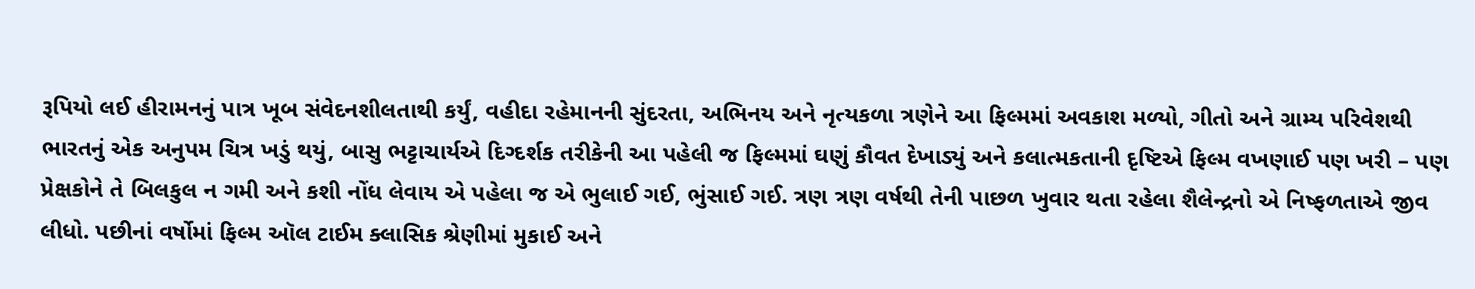રૂપિયો લઈ હીરામનનું પાત્ર ખૂબ સંવેદનશીલતાથી કર્યું, વહીદા રહેમાનની સુંદરતા, અભિનય અને નૃત્યકળા ત્રણેને આ ફિલ્મમાં અવકાશ મળ્યો, ગીતો અને ગ્રામ્ય પરિવેશથી ભારતનું એક અનુપમ ચિત્ર ખડું થયું, બાસુ ભટ્ટાચાર્યએ દિગ્દર્શક તરીકેની આ પહેલી જ ફિલ્મમાં ઘણું કૌવત દેખાડ્યું અને કલાત્મકતાની દૃષ્ટિએ ફિલ્મ વખણાઈ પણ ખરી – પણ પ્રેક્ષકોને તે બિલકુલ ન ગમી અને કશી નોંધ લેવાય એ પહેલા જ એ ભુલાઈ ગઈ, ભુંસાઈ ગઈ. ત્રણ ત્રણ વર્ષથી તેની પાછળ ખુવાર થતા રહેલા શૈલેન્દ્રનો એ નિષ્ફળતાએ જીવ લીધો. પછીનાં વર્ષોમાં ફિલ્મ ઑલ ટાઈમ ક્લાસિક શ્રેણીમાં મુકાઈ અને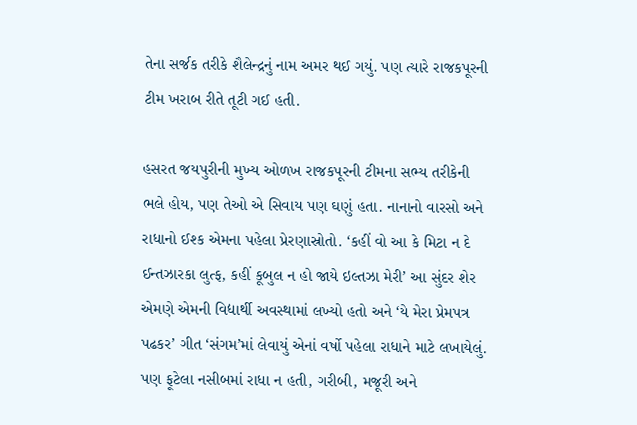તેના સર્જક તરીકે શૈલેન્દ્રનું નામ અમર થઈ ગયું. પણ ત્યારે રાજકપૂરની ટીમ ખરાબ રીતે તૂટી ગઈ હતી.

હસરત જયપુરીની મુખ્ય ઓળખ રાજકપૂરની ટીમના સભ્ય તરીકેની ભલે હોય, પણ તેઓ એ સિવાય પણ ઘણું હતા. નાનાનો વારસો અને રાધાનો ઈશ્ક એમના પહેલા પ્રેરણાસ્રોતો. ‘કહીં વો આ કે મિટા ન દે ઈન્તઝારકા લુત્ફ, કહીં કૂબુલ ન હો જાયે ઇલ્તઝા મેરી’ આ સુંદર શેર એમણે એમની વિદ્યાર્થી અવસ્થામાં લખ્યો હતો અને ‘યે મેરા પ્રેમપત્ર પઢકર’ ગીત ‘સંગમ’માં લેવાયું એનાં વર્ષો પહેલા રાધાને માટે લખાયેલું. પણ ફૂટેલા નસીબમાં રાધા ન હતી, ગરીબી, મજૂરી અને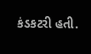કંડકટરી હતી.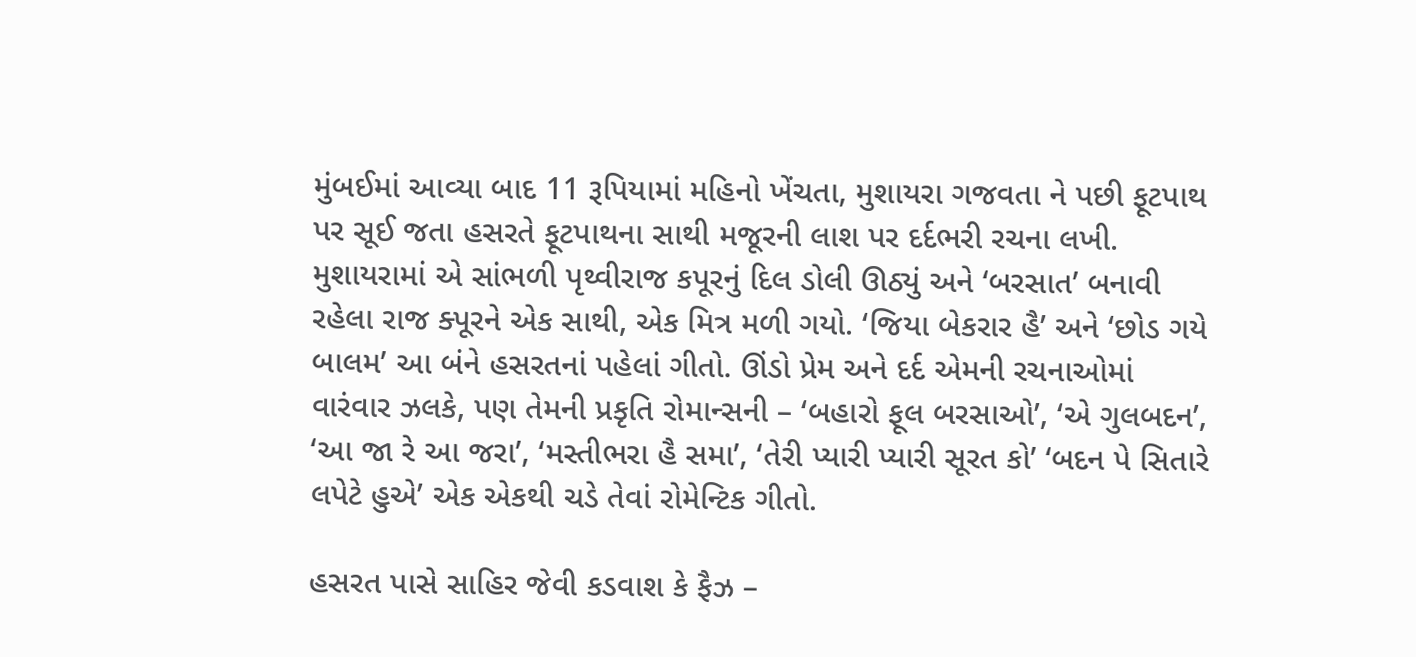મુંબઈમાં આવ્યા બાદ 11 રૂપિયામાં મહિનો ખેંચતા, મુશાયરા ગજવતા ને પછી ફૂટપાથ પર સૂઈ જતા હસરતે ફૂટપાથના સાથી મજૂરની લાશ પર દર્દભરી રચના લખી. મુશાયરામાં એ સાંભળી પૃથ્વીરાજ કપૂરનું દિલ ડોલી ઊઠ્યું અને ‘બરસાત’ બનાવી રહેલા રાજ ક્પૂરને એક સાથી, એક મિત્ર મળી ગયો. ‘જિયા બેકરાર હૈ’ અને ‘છોડ ગયે બાલમ’ આ બંને હસરતનાં પહેલાં ગીતો. ઊંડો પ્રેમ અને દર્દ એમની રચનાઓમાં વારંવાર ઝલકે, પણ તેમની પ્રકૃતિ રોમાન્સની – ‘બહારો ફૂલ બરસાઓ’, ‘એ ગુલબદન’, ‘આ જા રે આ જરા’, ‘મસ્તીભરા હૈ સમા’, ‘તેરી પ્યારી પ્યારી સૂરત કો’ ‘બદન પે સિતારે લપેટે હુએ’ એક એકથી ચડે તેવાં રોમેન્ટિક ગીતો.

હસરત પાસે સાહિર જેવી કડવાશ કે ફૈઝ –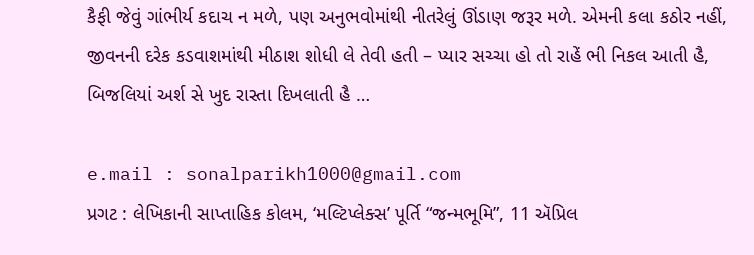કૈફી જેવું ગાંભીર્ય કદાચ ન મળે, પણ અનુભવોમાંથી નીતરેલું ઊંડાણ જરૂર મળે. એમની કલા કઠોર નહીં, જીવનની દરેક કડવાશમાંથી મીઠાશ શોધી લે તેવી હતી – પ્યાર સચ્ચા હો તો રાહેં ભી નિકલ આતી હૈ, બિજલિયાં અર્શ સે ખુદ રાસ્તા દિખલાતી હૈ …

e.mail : sonalparikh1000@gmail.com
પ્રગટ : લેખિકાની સાપ્તાહિક કોલમ, ‘મલ્ટિપ્લેક્સ’ પૂર્તિ “જન્મભૂમિ”, 11 ઍપ્રિલ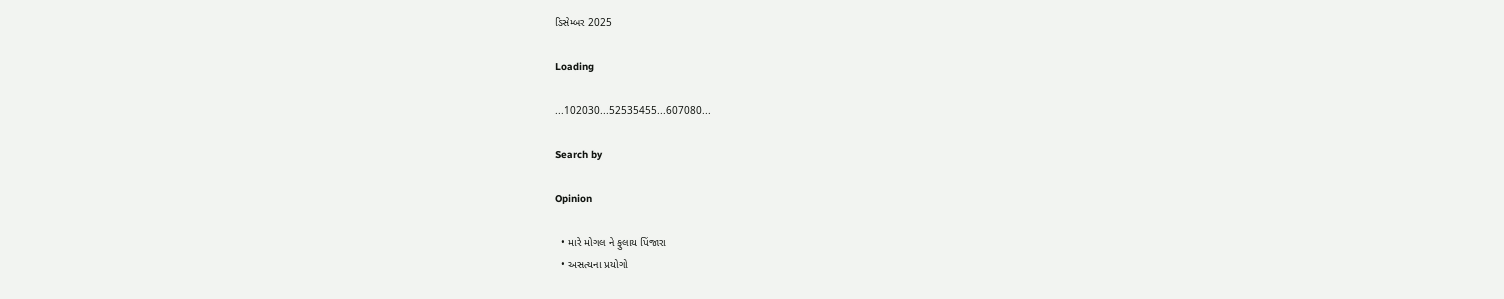ડિસેમ્બર 2025

Loading

...102030...52535455...607080...

Search by

Opinion

  • મારે મોગલ ને ફુલાય પિંજારા
  • અસત્યના પ્રયોગો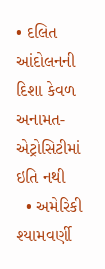• દલિત આંદોલનની દિશા કેવળ અનામત-એટ્રોસિટીમાં ઇતિ નથી
  • અમેરિકી શ્યામવર્ણી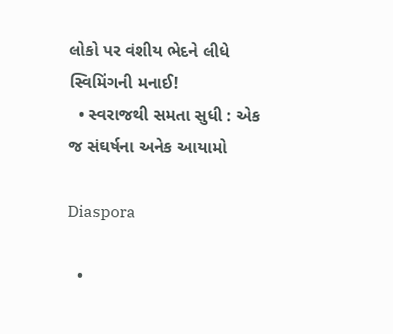લોકો પર વંશીય ભેદને લીધે સ્વિમિંગની મનાઈ!
  • સ્વરાજથી સમતા સુધી : એક જ સંઘર્ષના અનેક આયામો

Diaspora

  •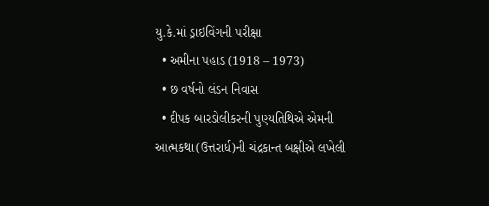યુ.કે.માં ડ્રાઇવિંગની પરીક્ષા
  • અમીના પહાડ (1918 – 1973)
  • છ વર્ષનો લંડન નિવાસ
  • દીપક બારડોલીકરની પુણ્યતિથિએ એમની આત્મકથા(ઉત્તરાર્ધ)ની ચંદ્રકાન્ત બક્ષીએ લખેલી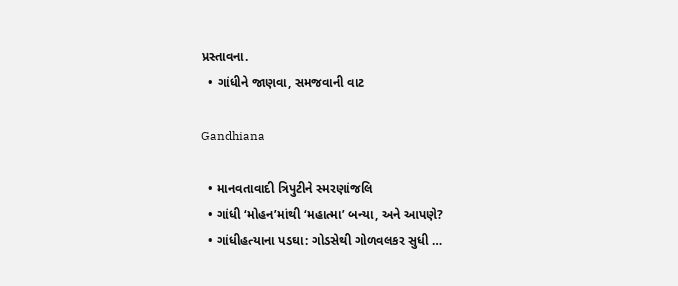પ્રસ્તાવના.
  • ગાંધીને જાણવા, સમજવાની વાટ

Gandhiana

  • માનવતાવાદી ત્રિપુટીને સ્મરણાંજલિ
  • ગાંધી ‘મોહન’માંથી ‘મહાત્મા’ બન્યા, અને આપણે?
  • ગાંધીહત્યાના પડઘા: ગોડસેથી ગોળવલકર સુધી …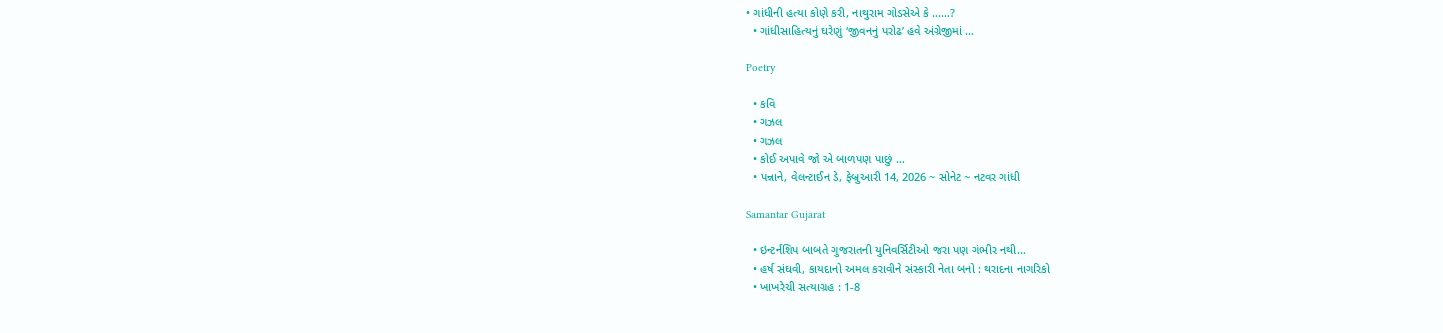• ગાંધીની હત્યા કોણે કરી, નાથુરામ ગોડસેએ કે ……?
  • ગાંધીસાહિત્યનું ઘરેણું ‘જીવનનું પરોઢ’ હવે અંગ્રેજીમાં …

Poetry

  • કવિ
  • ગઝલ
  • ગઝલ
  • કોઈ અપાવે જો એ બાળપણ પાછું …
  • પન્નાને, વેલન્ટાઈન ડે, ફેબ્રુઆરી 14, 2026 ~ સોનેટ ~ નટવર ગાંધી

Samantar Gujarat

  • ઇન્ટર્નશિપ બાબતે ગુજરાતની યુનિવર્સિટીઓ જરા પણ ગંભીર નથી…
  • હર્ષ સંઘવી, કાયદાનો અમલ કરાવીને સંસ્કારી નેતા બનો : થરાદના નાગરિકો
  • ખાખરેચી સત્યાગ્રહ : 1-8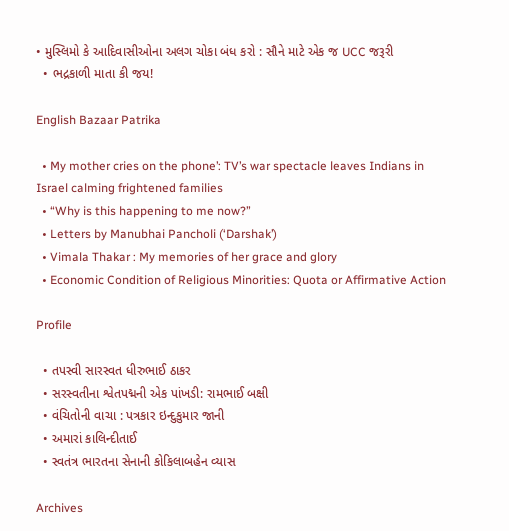• મુસ્લિમો કે આદિવાસીઓના અલગ ચોકા બંધ કરો : સૌને માટે એક જ UCC જરૂરી
  • ભદ્રકાળી માતા કી જય!

English Bazaar Patrika

  • My mother cries on the phone’: TV’s war spectacle leaves Indians in Israel calming frightened families
  • “Why is this happening to me now?”
  • Letters by Manubhai Pancholi (‘Darshak’)
  • Vimala Thakar : My memories of her grace and glory
  • Economic Condition of Religious Minorities: Quota or Affirmative Action

Profile

  • તપસ્વી સારસ્વત ધીરુભાઈ ઠાકર
  • સરસ્વતીના શ્વેતપદ્મની એક પાંખડી: રામભાઈ બક્ષી
  • વંચિતોની વાચા : પત્રકાર ઇન્દુકુમાર જાની
  • અમારાં કાલિન્દીતાઈ
  • સ્વતંત્ર ભારતના સેનાની કોકિલાબહેન વ્યાસ

Archives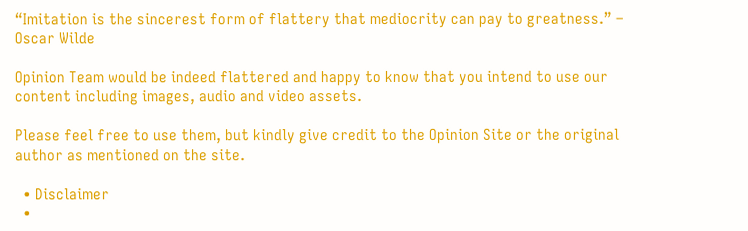“Imitation is the sincerest form of flattery that mediocrity can pay to greatness.” – Oscar Wilde

Opinion Team would be indeed flattered and happy to know that you intend to use our content including images, audio and video assets.

Please feel free to use them, but kindly give credit to the Opinion Site or the original author as mentioned on the site.

  • Disclaimer
  •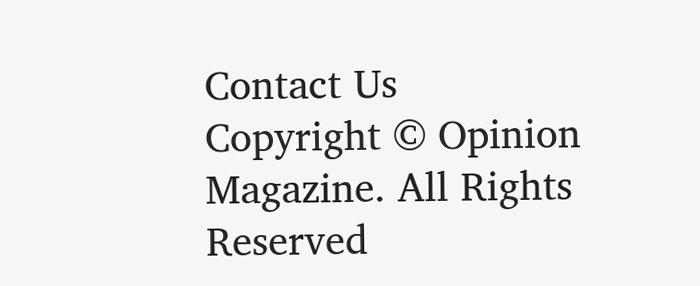Contact Us
Copyright © Opinion Magazine. All Rights Reserved